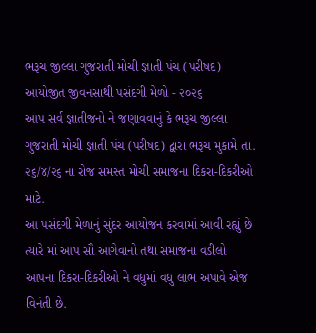ભરૂચ જીલ્લા ગુજરાતી મોચી જ્ઞાતી પંચ (પરીષદ) આયોજીત જીવનસાથી પસંદગી મેળો - ૨૦૨૬
આપ સર્વ જ્ઞાતીજનો ને જણાવવાનું કે ભરૂચ જીલ્લા ગુજરાતી મોચી જ્ઞાતી પંચ (પરીષદ) દ્વારા ભરૂચ મુકામે તા. ૨૬/૪/૨૬ ના રોજ સમસ્ત મોચી સમાજના દિકરા-દિકરીઓ માટે.
આ પસંદગી મેળાનું સુંદર આયોજન કરવામાં આવી રહ્યું છે ત્યારે માં આપ સૌ આગેવાનો તથા સમાજના વડીલો આપના દિકરા-દિકરીઓ ને વધુમાં વધુ લાભ અપાવે એજ વિનંતી છે.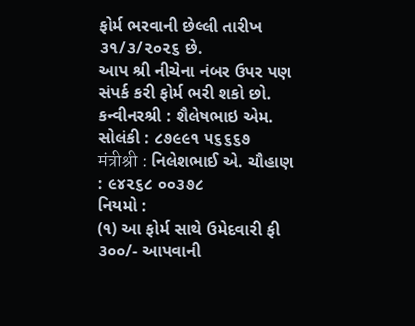ફોર્મ ભરવાની છેલ્લી તારીખ ૩૧/૩/૨૦૨૬ છે.
આપ શ્રી નીચેના નંબર ઉપર પણ સંપર્ક કરી ફોર્મ ભરી શકો છો.
કન્વીનરશ્રી : શૈલેષભાઇ એમ. સોલંકી : ૮૭૯૯૧ ૫૬૬૬૭
मंत्रीश्री : નિલેશભાઈ એ. ચૌહાણ : ૯૪૨૬૮ ૦૦૩૭૮
નિયમો :
(૧) આ ફોર્મ સાથે ઉમેદવારી ફી ૩૦૦/- આપવાની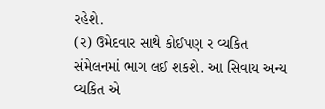રહેશે.
(ર) ઉમેદવાર સાથે કોઈપણ ર વ્યકિત સંમેલનમાં ભાગ લઈ શકશે. આ સિવાય અન્ય વ્યકિત એ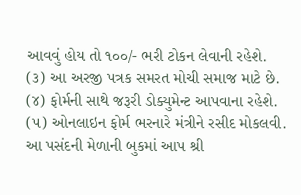આવવું હોય તો ૧૦૦/- ભરી ટોકન લેવાની રહેશે.
(૩) આ અરજી પત્રક સમરત મોચી સમાજ માટે છે.
(૪) ફોર્મની સાથે જરૂરી ડોક્યુમેન્ટ આપવાના રહેશે.
(૫) ઓનલાઇન ફોર્મ ભરનારે મંત્રીને રસીદ મોકલવી.
આ પસંદની મેળાની બુકમાં આપ શ્રી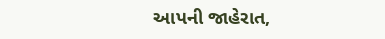આપની જાહેરાત,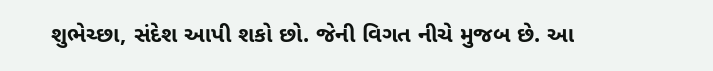શુભેચ્છા, સંદેશ આપી શકો છો. જેની વિગત નીચે મુજબ છે. આ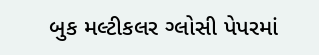બુક મલ્ટીકલર ગ્લોસી પેપરમાં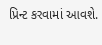પ્રિન્ટ કરવામાં આવશે.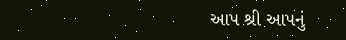આપ શ્રી આપનું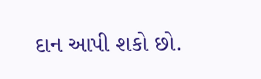દાન આપી શકો છો.